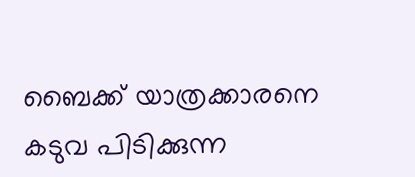ബൈക്ക് യാത്രക്കാരനെ കടുവ പിടിക്കുന്ന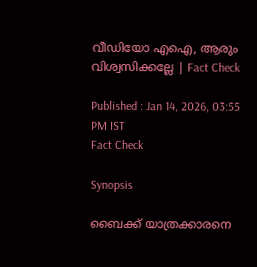വീഡിയോ എഐ, ആരും വിശ്വസിക്കല്ലേ ‌| Fact Check

Published : Jan 14, 2026, 03:55 PM IST
Fact Check

Synopsis

ബൈക്ക് യാത്രക്കാരനെ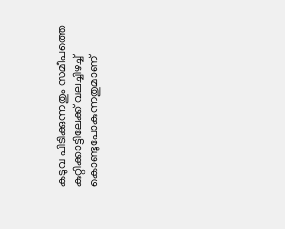കടുവ പിടിക്കുന്നതും സമീപത്തെ കുറ്റിക്കാട്ടിലേക്ക് വലച്ചിഴച്ച് കൊണ്ടുപോകുന്നതുമാണ്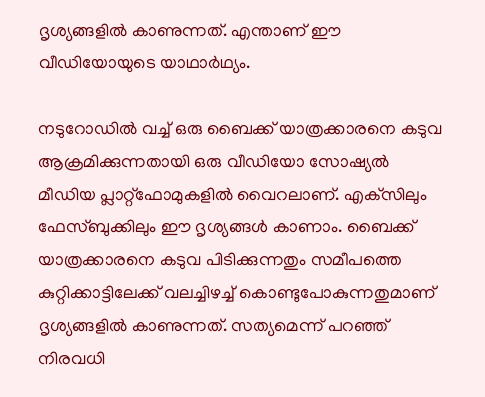ദൃശ്യങ്ങളില്‍ കാണുന്നത്. എന്താണ് ഈ വീഡിയോയുടെ യാഥാര്‍ഥ്യം.

നടുറോഡില്‍ വച്ച് ഒരു ബൈക്ക് യാത്രക്കാരനെ കടുവ ആക്രമിക്കുന്നതായി ഒരു വീഡിയോ സോഷ്യല്‍ മീഡിയ പ്ലാറ്റ്‌ഫോമുകളില്‍ വൈറലാണ്. എക്‌സിലും ഫേസ്ബുക്കിലും ഈ ദൃശ്യങ്ങള്‍ കാണാം. ബൈക്ക് യാത്രക്കാരനെ കടുവ പിടിക്കുന്നതും സമീപത്തെ കുറ്റിക്കാട്ടിലേക്ക് വലച്ചിഴച്ച് കൊണ്ടുപോകുന്നതുമാണ് ദൃശ്യങ്ങളില്‍ കാണുന്നത്. സത്യമെന്ന് പറഞ്ഞ് നിരവധി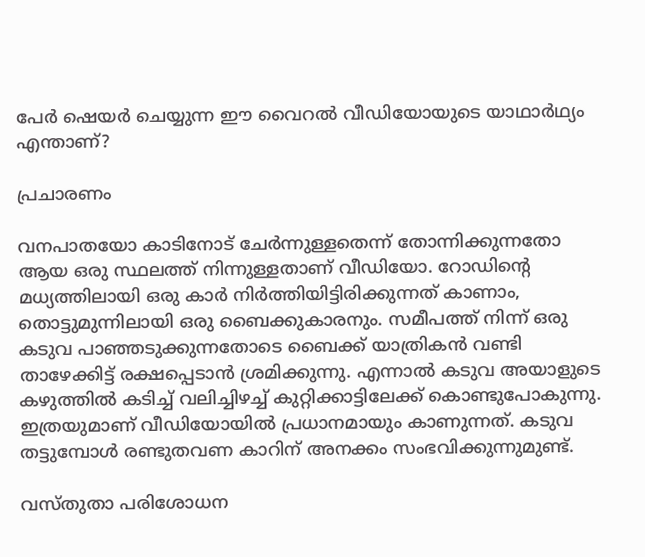പേര്‍ ഷെയര്‍ ചെയ്യുന്ന ഈ വൈറല്‍ വീഡിയോയുടെ യാഥാര്‍ഥ്യം എന്താണ്?

പ്രചാരണം

വനപാതയോ കാടിനോട് ചേര്‍ന്നുള്ളതെന്ന് തോന്നിക്കുന്നതോ ആയ ഒരു സ്ഥലത്ത് നിന്നുള്ളതാണ് വീഡിയോ. റോഡിന്‍റെ മധ്യത്തിലായി ഒരു കാര്‍ നിര്‍ത്തിയിട്ടിരിക്കുന്നത് കാണാം, തൊട്ടുമുന്നിലായി ഒരു ബൈക്കുകാരനും. സമീപത്ത് നിന്ന് ഒരു കടുവ പാഞ്ഞടുക്കുന്നതോടെ ബൈക്ക് യാത്രികന്‍ വണ്ടി താഴേക്കിട്ട് രക്ഷപ്പെടാന്‍ ശ്രമിക്കുന്നു. എന്നാല്‍ കടുവ അയാളുടെ കഴുത്തില്‍ കടിച്ച് വലിച്ചിഴച്ച് കുറ്റിക്കാട്ടിലേക്ക് കൊണ്ടുപോകുന്നു. ഇത്രയുമാണ് വീഡിയോയില്‍ പ്രധാനമായും കാണുന്നത്. കടുവ തട്ടുമ്പോള്‍ രണ്ടുതവണ കാറിന് അനക്കം സംഭവിക്കുന്നുമുണ്ട്.

വസ്‌തുതാ പരിശോധന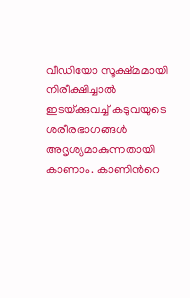വീഡിയോ സൂക്ഷ്‌മമായി നിരീക്ഷിച്ചാല്‍ ഇടയ്‌ക്കുവച്ച് കടുവയുടെ ശരീരഭാഗങ്ങള്‍ അദൃശ്യമാകുന്നതായി കാണാം. കാണിന്‍റെ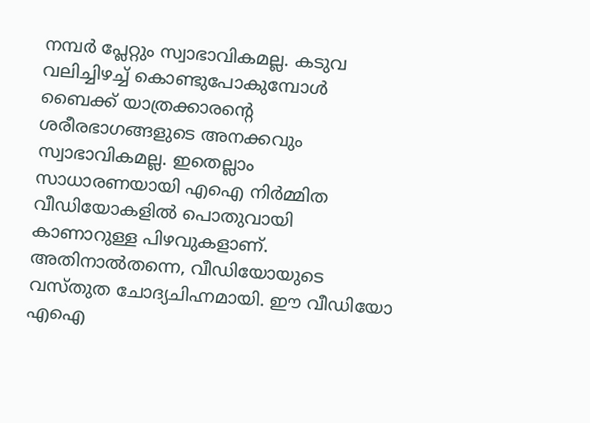നമ്പര്‍ പ്ലേറ്റും സ്വാഭാവികമല്ല. കടുവ വലിച്ചിഴച്ച് കൊണ്ടുപോകുമ്പോള്‍ ബൈക്ക് യാത്രക്കാരന്‍റെ ശരീരഭാഗങ്ങളുടെ അനക്കവും സ്വാഭാവികമല്ല. ഇതെല്ലാം സാധാരണയായി എഐ നിര്‍മ്മിത വീഡിയോകളില്‍ പൊതുവായി കാണാറുള്ള പിഴവുകളാണ്. അതിനാല്‍തന്നെ, വീഡിയോയുടെ വസ്‌തുത ചോദ്യചിഹ്നമായി. ഈ വീഡിയോ എഐ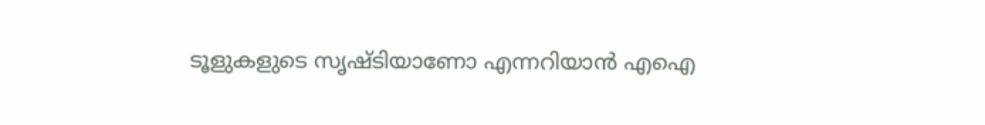ടൂളുകളുടെ സൃഷ്‌ടിയാണോ എന്നറിയാന്‍ എഐ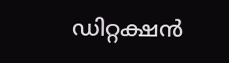ഡിറ്റക്ഷന്‍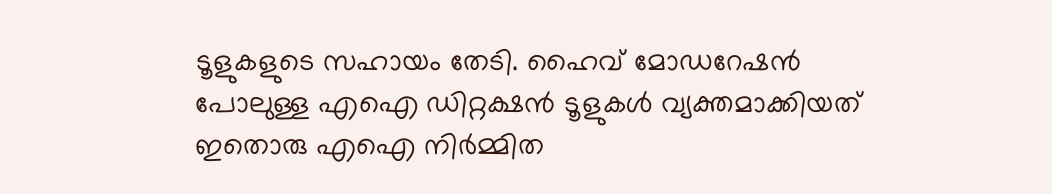ടൂളുകളുടെ സഹായം തേടി. ഹൈവ് മോഡറേഷന്‍ പോലുള്ള എഐ ഡിറ്റക്ഷന്‍ ടൂളുകള്‍ വ്യക്തമാക്കിയത് ഇതൊരു എഐ നിര്‍മ്മിത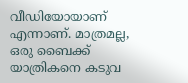വീഡിയോയാണ് എന്നാണ്. മാത്രമല്ല, ഒരു ബൈക്ക് യാത്രികനെ കടുവ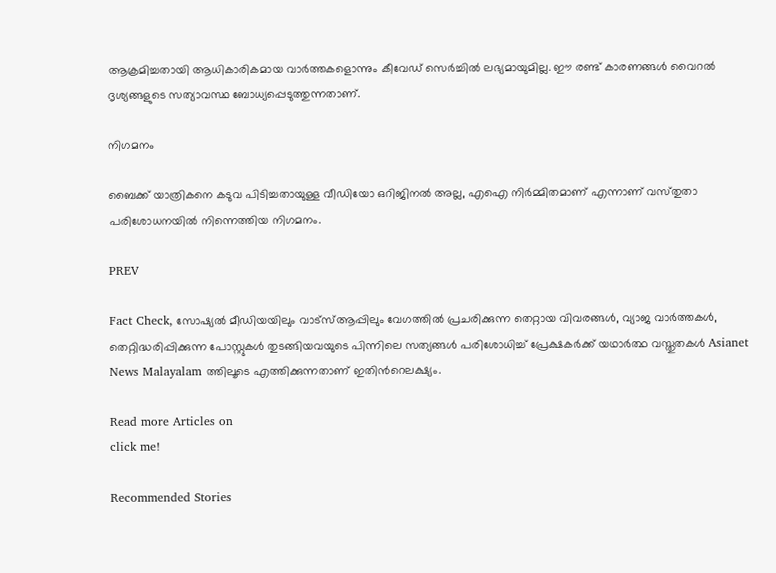ആക്രമിച്ചതായി ആധികാരികമായ വാര്‍ത്തകളൊന്നും കീവേഡ് സെര്‍ച്ചില്‍ ലഭ്യമായുമില്ല. ഈ രണ്ട് കാരണങ്ങള്‍ വൈറല്‍ ദൃശ്യങ്ങളുടെ സത്യാവസ്ഥ ബോധ്യപ്പെടുത്തുന്നതാണ്.

നിഗമനം

ബൈക്ക് യാത്രികനെ കടുവ പിടിച്ചതായുള്ള വീഡിയോ ഒറിജിനല്‍ അല്ല, എഐ നിര്‍മ്മിതമാണ് എന്നാണ് വസ്‌തുതാ പരിശോധനയില്‍ നിന്നെത്തിയ നിഗമനം.

PREV

Fact Check, സോഷ്യൽ മീഡിയയിലും വാട്സ്ആപ്പിലും വേഗത്തിൽ പ്രചരിക്കുന്ന തെറ്റായ വിവരങ്ങൾ, വ്യാജ വാർത്തകൾ, തെറ്റിദ്ധരിപ്പിക്കുന്ന പോസ്റ്റുകൾ തുടങ്ങിയവയുടെ പിന്നിലെ സത്യങ്ങൾ പരിശോധിച്ച് പ്രേക്ഷകർക്ക് യഥാർത്ഥ വസ്തുതകൾ Asianet News Malayalam ത്തിലൂടെ എത്തിക്കുന്നതാണ് ഇതിന്‍റെലക്ഷ്യം.

Read more Articles on
click me!

Recommended Stories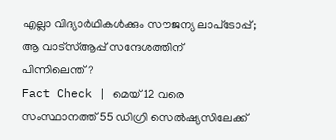എല്ലാ വിദ്യാര്‍ഥികള്‍ക്കും സൗജന്യ ലാപ്‌ടോപ്പ്; ആ വാട്‌സ്ആപ്പ് സന്ദേശത്തിന് പിന്നിലെന്ത്?
Fact Check | മെയ് 12 വരെ സംസ്ഥാനത്ത് 55 ഡിഗ്രി സെല്‍ഷ്യസിലേക്ക്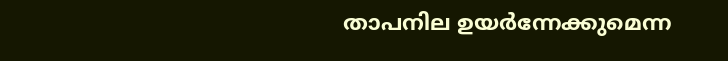താപനില ഉയര്‍ന്നേക്കുമെന്ന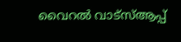വൈറല്‍ വാട്‌സ്ആപ്പ്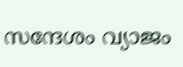സന്ദേശം വ്യാജം